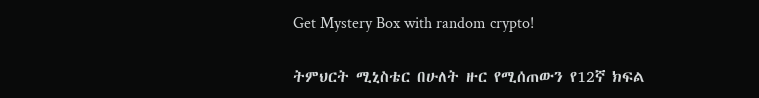Get Mystery Box with random crypto!

ትምህርት ሚኒስቴር በሁለት ዙር የሚሰጠውን የ12ኛ ክፍል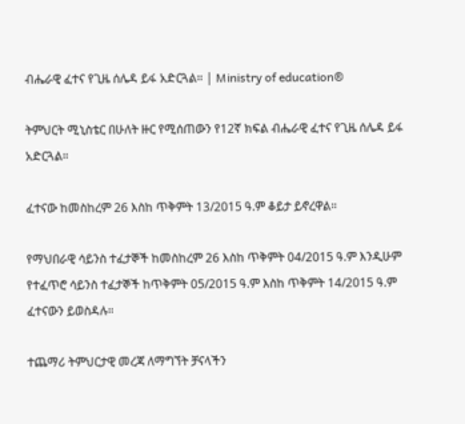ብሔራዊ ፈተና የጊዜ ሰሌዳ ይፋ አድርጓል። | Ministry of education®

ትምህርት ሚኒስቴር በሁለት ዙር የሚሰጠውን የ12ኛ ክፍል ብሔራዊ ፈተና የጊዜ ሰሌዳ ይፋ አድርጓል።

ፈተናው ከመስከረም 26 እስከ ጥቅምት 13/2015 ዓ.ም ቆይታ ይኖረዋል።

የማህበራዊ ሳይንስ ተፈታኞች ከመስከረም 26 እስከ ጥቅምት 04/2015 ዓ.ም እንዲሁም የተፈጥሮ ሳይንስ ተፈታኞች ከጥቅምት 05/2015 ዓ.ም እስከ ጥቅምት 14/2015 ዓ.ም ፈተናውን ይወስዳሉ።

ተጨማሪ ትምህርታዊ መረጃ ለማግኘት ቻናላችን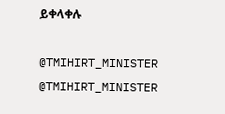ይቀላቀሉ

@TMIHIRT_MINISTER
@TMIHIRT_MINISTER